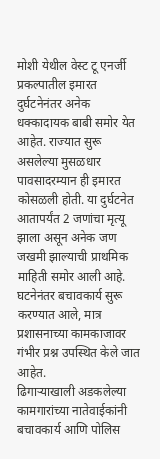मोशी येथील वेस्ट टू एनर्जी प्रकल्पातील इमारत दुर्घटनेनंतर अनेक धक्कादायक बाबी समोर येत आहेत. राज्यात सुरू असलेल्या मुसळधार पावसादरम्यान ही इमारत कोसळली होती. या दुर्घटनेत आतापर्यंत 2 जणांचा मृत्यू झाला असून अनेक जण जखमी झाल्याची प्राथमिक माहिती समोर आली आहे. घटनेनंतर बचावकार्य सुरू करण्यात आले, मात्र प्रशासनाच्या कामकाजावर गंभीर प्रश्न उपस्थित केले जात आहेत.
ढिगाऱ्याखाली अडकलेल्या कामगारांच्या नातेवाईकांनी बचावकार्य आणि पोलिस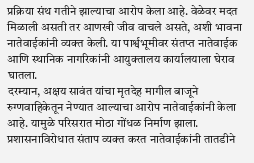प्रक्रिया संथ गतीने झाल्याचा आरोप केला आहे. वेळेवर मदत मिळाली असती तर आणखी जीव वाचले असते, अशी भावना नातेवाईकांनी व्यक्त केली. या पार्श्वभूमीवर संतप्त नातेवाईक आणि स्थानिक नागरिकांनी आयुक्तालय कार्यालयाला घेराव घातला.
दरम्यान, अक्षय सावंत यांचा मृतदेह मागील बाजूने रुग्णवाहिकेतून नेण्यात आल्याचा आरोप नातेवाईकांनी केला आहे. यामुळे परिसरात मोठा गोंधळ निर्माण झाला. प्रशासनाविरोधात संताप व्यक्त करत नातेवाईकांनी तातडीने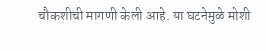चौकशीची मागणी केली आहे. या घटनेमुळे मोशी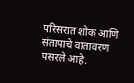परिसरात शोक आणि संतापाचे वातावरण पसरले आहे.